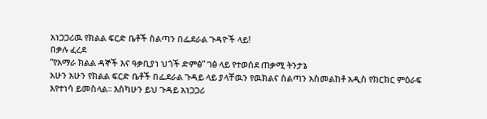አነጋጋሪዉ የክልል ፍርድ ቤቶች ስልጣን በፌደራል ጉዳዮች ላይ!
በቃሉ ፈረደ
“የአማራ ክልል ዳኞች እና ዓቃቢያነ ህጎች ድምፅ” ገፅ ላይ የተወሰደ ጠቃሚ ትንታኔ
አሁን አሁን የክልል ፍርድ ቤቶች በፌደራል ጉዳይ ላይ ያላቸዉን የዉክልና ስልጣን አስመልከቶ አዲስ የክርክር ምዕራፍ እየተነሳ ይመስላል፡፡ እስካሁን ይህ ጉዳይ አነጋጋሪ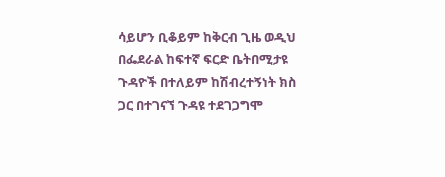ሳይሆን ቢቆይም ከቅርብ ጊዜ ወዲህ በፌደራል ከፍተኛ ፍርድ ቤትበሚታዩ ጉዳዮች በተለይም ከሽብረተኝነት ክስ ጋር በተገናኘ ጉዳዩ ተደገጋግሞ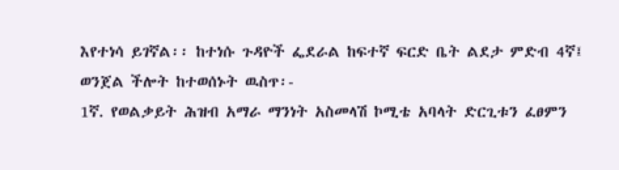እየተነሳ ይገኛል፡፡ ከተነሱ ጉዳዮች ፌደራል ከፍተኛ ፍርድ ቤት ልደታ ምድብ 4ኛ፤
ወንጀል ችሎት ከተወሰኑት ዉስጥ፡-
1ኛ. የወልቃይት ሕዝብ አማራ ማንነት አስመላሽ ኮሚቴ አባላት ድርጊቱን ፈፀምን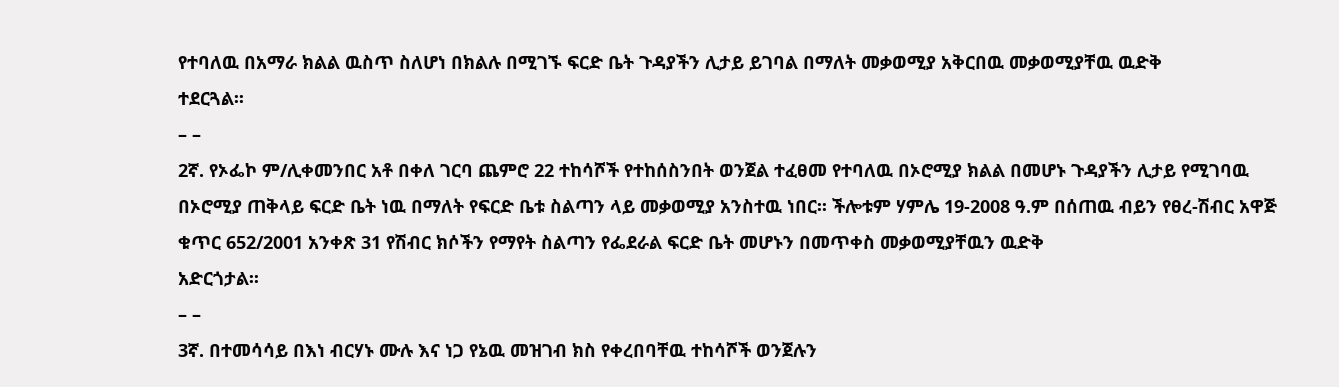የተባለዉ በአማራ ክልል ዉስጥ ስለሆነ በክልሉ በሚገኙ ፍርድ ቤት ጉዳያችን ሊታይ ይገባል በማለት መቃወሚያ አቅርበዉ መቃወሚያቸዉ ዉድቅ
ተደርጓል፡፡
– –
2ኛ. የኦፌኮ ም/ሊቀመንበር አቶ በቀለ ገርባ ጨምሮ 22 ተከሳሾች የተከሰስንበት ወንጀል ተፈፀመ የተባለዉ በኦሮሚያ ክልል በመሆኑ ጉዳያችን ሊታይ የሚገባዉ በኦሮሚያ ጠቅላይ ፍርድ ቤት ነዉ በማለት የፍርድ ቤቱ ስልጣን ላይ መቃወሚያ አንስተዉ ነበር፡፡ ችሎቱም ሃምሌ 19-2008 ዓ.ም በሰጠዉ ብይን የፀረ-ሽብር አዋጅ ቁጥር 652/2001 አንቀጽ 31 የሽብር ክሶችን የማየት ስልጣን የፌደራል ፍርድ ቤት መሆኑን በመጥቀስ መቃወሚያቸዉን ዉድቅ
አድርጎታል፡፡
– –
3ኛ. በተመሳሳይ በእነ ብርሃኑ ሙሉ እና ነጋ የኔዉ መዝገብ ክስ የቀረበባቸዉ ተከሳሾች ወንጀሉን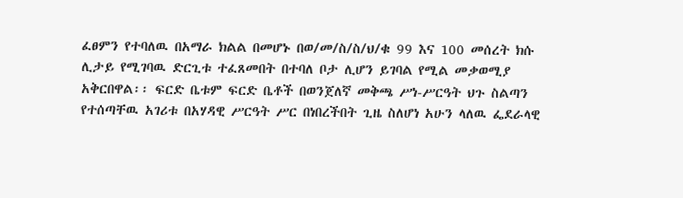ፈፀምን የተባለዉ በአማራ ክልል በመሆኑ በወ/መ/ስ/ስ/ህ/ቁ 99 እና 100 መሰረት ክሱ ሊታይ የሚገባዉ ድርጊቱ ተፈጸመበት በተባለ ቦታ ሊሆን ይገባል የሚል መቃወሚያ አቅርበዋል፡፡ ፍርድ ቤቱም ፍርድ ቤቶች በወንጀለኛ መቅጫ ሥነ-ሥርዓት ህጉ ስልጣን የተሰጣቸዉ አገሪቱ በአሃዳዊ ሥርዓት ሥር በነበረችበት ጊዜ ስለሆነ አሁን ላለዉ ፌደራላዊ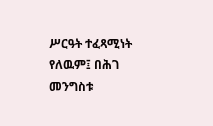ሥርዓት ተፈጻሚነት የለዉም፤ በሕገ መንግስቱ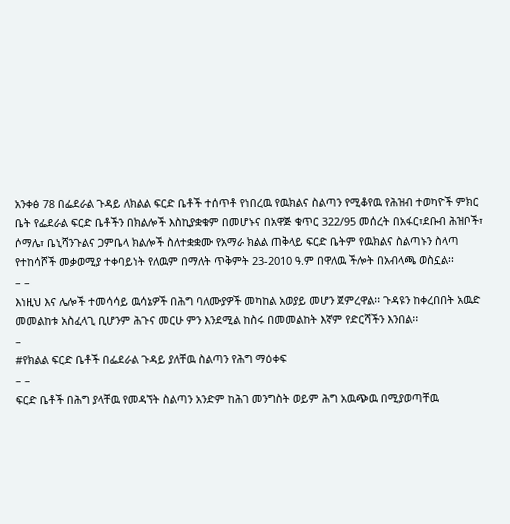አንቀፅ 78 በፌደራል ጉዳይ ለክልል ፍርድ ቤቶች ተሰጥቶ የነበረዉ የዉክልና ስልጣን የሚቆየዉ የሕዝብ ተወካዮች ምክር ቤት የፌደራል ፍርድ ቤቶችን በክልሎች እስኪያቋቁም በመሆኑና በአዋጅ ቁጥር 322/95 መሰረት በአፋር፣ደቡብ ሕዝቦች፣ ሶማሌ፣ ቤኒሻንጉልና ጋምቤላ ክልሎች ስለተቋቋሙ የአማራ ክልል ጠቅላይ ፍርድ ቤትም የዉክልና ስልጣኑን ስላጣ የተከሳሾች መቃወሚያ ተቀባይነት የለዉም በማለት ጥቅምት 23-2010 ዓ.ም በዋለዉ ችሎት በአብላጫ ወስኗል፡፡
– –
እነዚህ እና ሌሎች ተመሳሳይ ዉሳኔዎች በሕግ ባለሙያዎች መካከል አወያይ መሆን ጀምረዋል፡፡ ጉዳዩን ከቀረበበት አዉድ መመልከቱ አስፈላጊ ቢሆንም ሕጉና መርሁ ምን እንደሚል ከስሩ በመመልከት እኛም የድርሻችን እንበል፡፡
–
#የክልል ፍርድ ቤቶች በፌደራል ጉዳይ ያለቸዉ ስልጣን የሕግ ማዕቀፍ
– –
ፍርድ ቤቶች በሕግ ያላቸዉ የመዳኘት ስልጣን አንድም ከሕገ መንግስት ወይም ሕግ አዉጭዉ በሚያወጣቸዉ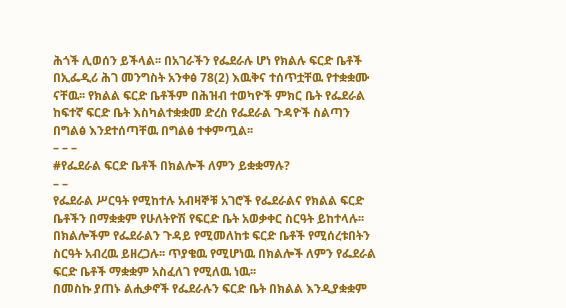ሕጎች ሊወሰን ይችላል፡፡ በአገራችን የፌደራሉ ሆነ የክልሉ ፍርድ ቤቶች በኢፌዲሪ ሕገ መንግስት አንቀፅ 78(2) እዉቅና ተሰጥቷቸዉ የተቋቋሙ ናቸዉ፡፡ የክልል ፍርድ ቤቶችም በሕዝብ ተወካዮች ምክር ቤት የፌደራል ከፍተኛ ፍርድ ቤት እስካልተቋቋመ ድረስ የፌደራል ጉዳዮች ስልጣን በግልፅ እንደተሰጣቸዉ በግልፅ ተቀምጧል፡፡
– – –
#የፌደራል ፍርድ ቤቶች በክልሎች ለምን ይቋቋማሉ?
– –
የፌደራል ሥርዓት የሚከተሉ አብዛኞቹ አገሮች የፌደራልና የክልል ፍርድ ቤቶችን በማቋቋም የሁለትዮሽ የፍርድ ቤት አወቃቀር ስርዓት ይከተላሉ፡፡ በክልሎችም የፌደራልን ጉዳይ የሚመለከቱ ፍርድ ቤቶች የሚሰረቱበትን ስርዓት አብረዉ ይዘረጋሉ፡፡ ጥያቄዉ የሚሆነዉ በክልሎች ለምን የፌደራል ፍርድ ቤቶች ማቋቋም አስፈለገ የሚለዉ ነዉ፡፡
በመስኩ ያጠኑ ልሒቃኖች የፌደራሉን ፍርድ ቤት በክልል እንዲያቋቋም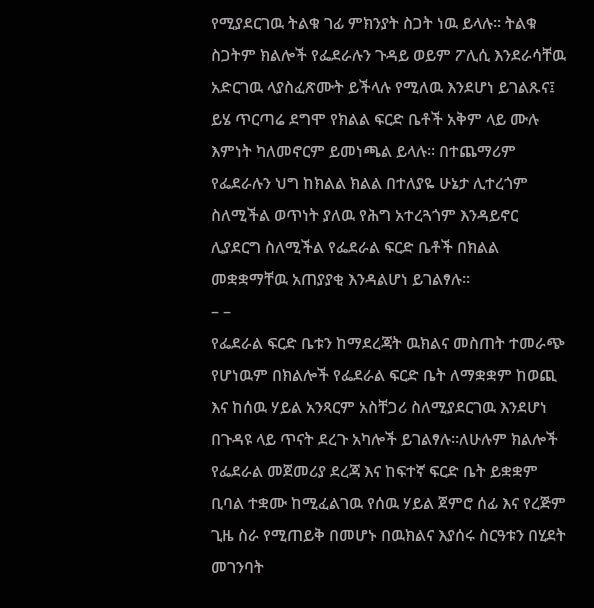የሚያደርገዉ ትልቁ ገፊ ምክንያት ስጋት ነዉ ይላሉ፡፡ ትልቁ ስጋትም ክልሎች የፌደራሉን ጉዳይ ወይም ፖሊሲ እንደራሳቸዉ አድርገዉ ላያስፈጽሙት ይችላሉ የሚለዉ እንደሆነ ይገልጹና፤ ይሄ ጥርጣሬ ደግሞ የክልል ፍርድ ቤቶች አቅም ላይ ሙሉ እምነት ካለመኖርም ይመነጫል ይላሉ፡፡ በተጨማሪም የፌደራሉን ህግ ከክልል ክልል በተለያዬ ሁኔታ ሊተረጎም ስለሚችል ወጥነት ያለዉ የሕግ አተረጓጎም እንዳይኖር ሊያደርግ ስለሚችል የፌደራል ፍርድ ቤቶች በክልል መቋቋማቸዉ አጠያያቂ እንዳልሆነ ይገልፃሉ፡፡
– –
የፌደራል ፍርድ ቤቱን ከማደረጃት ዉክልና መስጠት ተመራጭ የሆነዉም በክልሎች የፌደራል ፍርድ ቤት ለማቋቋም ከወጪ እና ከሰዉ ሃይል አንጻርም አስቸጋሪ ስለሚያደርገዉ እንደሆነ በጉዳዩ ላይ ጥናት ደረጉ አካሎች ይገልፃሉ፡፡ለሁሉም ክልሎች የፌደራል መጀመሪያ ደረጃ እና ከፍተኛ ፍርድ ቤት ይቋቋም ቢባል ተቋሙ ከሚፈልገዉ የሰዉ ሃይል ጀምሮ ሰፊ እና የረጅም ጊዜ ስራ የሚጠይቅ በመሆኑ በዉክልና እያሰሩ ስርዓቱን በሂደት መገንባት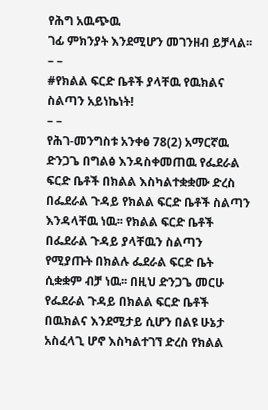የሕግ አዉጭዉ
ገፊ ምክንያት እንደሚሆን መገንዘብ ይቻላል፡፡
– –
#የክልል ፍርድ ቤቶች ያላቸዉ የዉክልና ስልጣን አይነኬነት!
– –
የሕገ-መንግስቱ አንቀፅ 78(2) አማርኛዉ ድንጋጌ በግልፅ እንዳስቀመጠዉ የፌደራል ፍርድ ቤቶች በክልል እስካልተቋቋሙ ድረስ በፌደራል ጉዳይ የክልል ፍርድ ቤቶች ስልጣን እንዳላቸዉ ነዉ፡፡ የክልል ፍርድ ቤቶች በፌደራል ጉዳይ ያላቸዉን ስልጣን የሚያጡት በክልሉ ፌደራል ፍርድ ቤት ሲቋቋም ብቻ ነዉ፡፡ በዚህ ድንጋጌ መርሁ የፌደራል ጉዳይ በክልል ፍርድ ቤቶች በዉክልና እንደሚታይ ሲሆን በልዩ ሁኔታ አስፈላጊ ሆኖ እስካልተገኘ ድረስ የክልል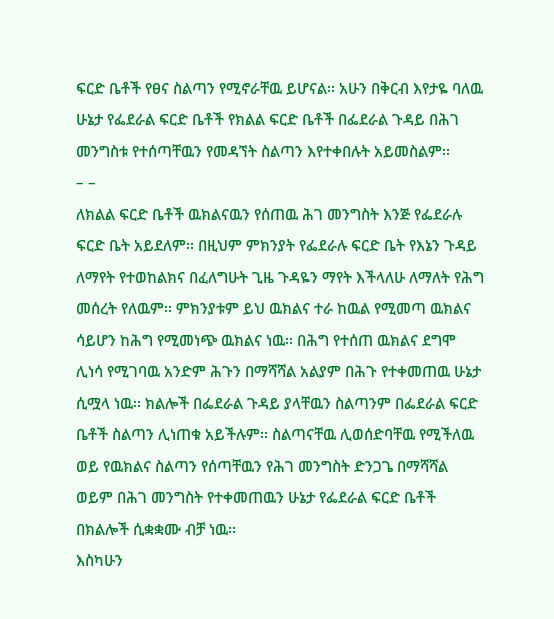ፍርድ ቤቶች የፀና ስልጣን የሚኖራቸዉ ይሆናል፡፡ አሁን በቅርብ እየታዬ ባለዉ ሁኔታ የፌደራል ፍርድ ቤቶች የክልል ፍርድ ቤቶች በፌደራል ጉዳይ በሕገ መንግስቱ የተሰጣቸዉን የመዳኘት ስልጣን እየተቀበሉት አይመስልም፡፡
– –
ለክልል ፍርድ ቤቶች ዉክልናዉን የሰጠዉ ሕገ መንግስት እንጅ የፌደራሉ ፍርድ ቤት አይደለም፡፡ በዚህም ምክንያት የፌደራሉ ፍርድ ቤት የእኔን ጉዳይ ለማየት የተወከልክና በፈለግሁት ጊዜ ጉዳዬን ማየት እችላለሁ ለማለት የሕግ መሰረት የለዉም፡፡ ምክንያቱም ይህ ዉክልና ተራ ከዉል የሚመጣ ዉክልና ሳይሆን ከሕግ የሚመነጭ ዉክልና ነዉ፡፡ በሕግ የተሰጠ ዉክልና ደግሞ ሊነሳ የሚገባዉ አንድም ሕጉን በማሻሻል አልያም በሕጉ የተቀመጠዉ ሁኔታ ሲሟላ ነዉ፡፡ ክልሎች በፌደራል ጉዳይ ያላቸዉን ስልጣንም በፌደራል ፍርድ ቤቶች ስልጣን ሊነጠቁ አይችሉም፡፡ ስልጣናቸዉ ሊወሰድባቸዉ የሚችለዉ ወይ የዉክልና ስልጣን የሰጣቸዉን የሕገ መንግስት ድንጋጌ በማሻሻል ወይም በሕገ መንግስት የተቀመጠዉን ሁኔታ የፌደራል ፍርድ ቤቶች በክልሎች ሲቋቋሙ ብቻ ነዉ፡፡
እስካሁን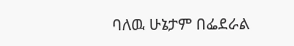ባለዉ ሁኔታም በፌደራል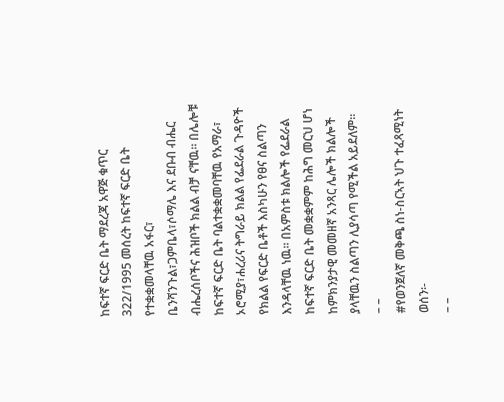ከፍተኛ ፍርድ ቤት ማደረጃ አዋጅ ቁጥር 322/1995 መሰረት ከፍተኛ ፍርድ ቤት የተቋቋመላቸዉ አፋር፣ ቤንሻንጉል፣ጋምቤላ፣ሶማሌ እና ደቡብ ብሔር ብሔረሰቦችና ሕዝቦች ክልል ብቻ ናቸዉ፡፡ በሌሎቹ ከፍተኛ ፍርድ ቤት ባልተቋቋመባቸዉ የአማራ፣ ኦሮሚያ፣ሐረሪና ትግራይ ክልል የፌደራል ጉዳዮች የክልል የፍርድ ቤቶች እስካሁን የፀና ስልጣን እንዳላቸዉ ነዉ፡፡ በአምስቱ ክልሎች የፌደራል ከፍተኛ ፍርድ ቤት መቋቋምም ከሕግ መርህ ሆነ ከምክንያታዊ መመዘኛ አንጻር ሌሎች ክልሎች ያላቸዉን ስልጣን ሊያሳጣ የሚችል አይደለም፡፡
– –
#የወንጀለኛ መቅጫ ስነ-ስርኣት ህጉ ተፈጻሚነት ወሰን፡-
– –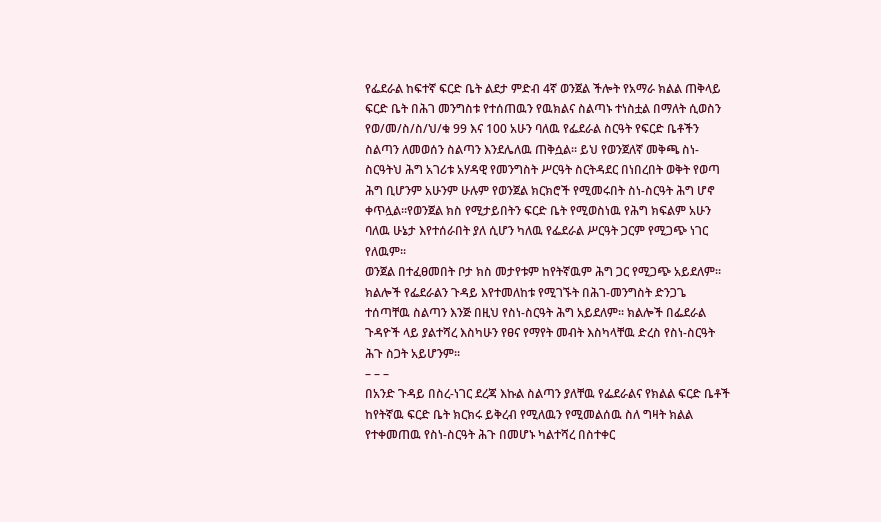የፌደራል ከፍተኛ ፍርድ ቤት ልደታ ምድብ 4ኛ ወንጀል ችሎት የአማራ ክልል ጠቅላይ ፍርድ ቤት በሕገ መንግስቱ የተሰጠዉን የዉክልና ስልጣኑ ተነስቷል በማለት ሲወስን የወ/መ/ስ/ስ/ህ/ቁ 99 እና 100 አሁን ባለዉ የፌደራል ስርዓት የፍርድ ቤቶችን ስልጣን ለመወሰን ስልጣን እንደሌለዉ ጠቅሷል፡፡ ይህ የወንጀለኛ መቅጫ ስነ-ስርዓትህ ሕግ አገሪቱ አሃዳዊ የመንግስት ሥርዓት ስርትዳደር በነበረበት ወቅት የወጣ ሕግ ቢሆንም አሁንም ሁሉም የወንጀል ክርክሮች የሚመሩበት ስነ-ስርዓት ሕግ ሆኖ ቀጥሏል፡፡የወንጀል ክስ የሚታይበትን ፍርድ ቤት የሚወስነዉ የሕግ ክፍልም አሁን ባለዉ ሁኔታ እየተሰራበት ያለ ሲሆን ካለዉ የፌደራል ሥርዓት ጋርም የሚጋጭ ነገር የለዉም፡፡
ወንጀል በተፈፀመበት ቦታ ክስ መታየቱም ከየትኛዉም ሕግ ጋር የሚጋጭ አይደለም፡፡ ክልሎች የፌደራልን ጉዳይ እየተመለከቱ የሚገኙት በሕገ-መንግስት ድንጋጌ ተሰጣቸዉ ስልጣን እንጅ በዚህ የስነ-ስርዓት ሕግ አይደለም፡፡ ክልሎች በፌደራል ጉዳዮች ላይ ያልተሻረ እስካሁን የፀና የማየት መብት እስካላቸዉ ድረስ የስነ-ስርዓት ሕጉ ስጋት አይሆንም፡፡
– – –
በአንድ ጉዳይ በስረ-ነገር ደረጃ እኩል ስልጣን ያለቸዉ የፌደራልና የክልል ፍርድ ቤቶች ከየትኛዉ ፍርድ ቤት ክርክሩ ይቅረብ የሚለዉን የሚመልሰዉ ስለ ግዛት ክልል የተቀመጠዉ የስነ-ስርዓት ሕጉ በመሆኑ ካልተሻረ በስተቀር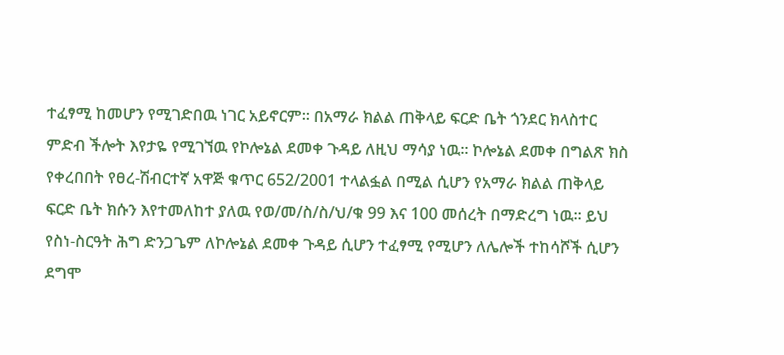ተፈፃሚ ከመሆን የሚገድበዉ ነገር አይኖርም፡፡ በአማራ ክልል ጠቅላይ ፍርድ ቤት ጎንደር ክላስተር ምድብ ችሎት እየታዬ የሚገኘዉ የኮሎኔል ደመቀ ጉዳይ ለዚህ ማሳያ ነዉ፡፡ ኮሎኔል ደመቀ በግልጽ ክስ የቀረበበት የፀረ-ሽብርተኛ አዋጅ ቁጥር 652/2001 ተላልፏል በሚል ሲሆን የአማራ ክልል ጠቅላይ ፍርድ ቤት ክሱን እየተመለከተ ያለዉ የወ/መ/ስ/ስ/ህ/ቁ 99 እና 100 መሰረት በማድረግ ነዉ፡፡ ይህ የስነ-ስርዓት ሕግ ድንጋጌም ለኮሎኔል ደመቀ ጉዳይ ሲሆን ተፈፃሚ የሚሆን ለሌሎች ተከሳሾች ሲሆን ደግሞ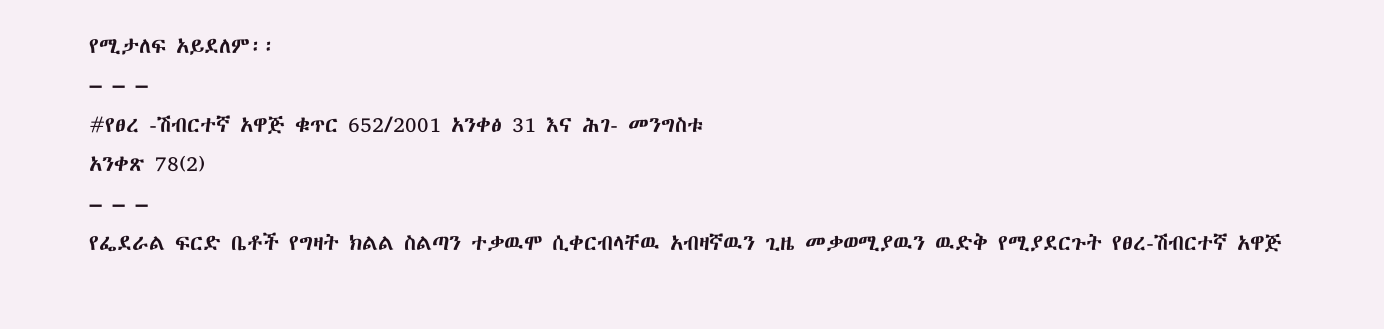የሚታለፍ አይደለም፡፡
– – –
#የፀረ -ሽብርተኛ አዋጅ ቁጥር 652/2001 አንቀፅ 31 እና ሕገ- መንግስቱ
አንቀጽ 78(2)
– – –
የፌደራል ፍርድ ቤቶች የግዛት ክልል ስልጣን ተቃዉሞ ሲቀርብላቸዉ አብዛኛዉን ጊዜ መቃወሚያዉን ዉድቅ የሚያደርጉት የፀረ-ሽብርተኛ አዋጅ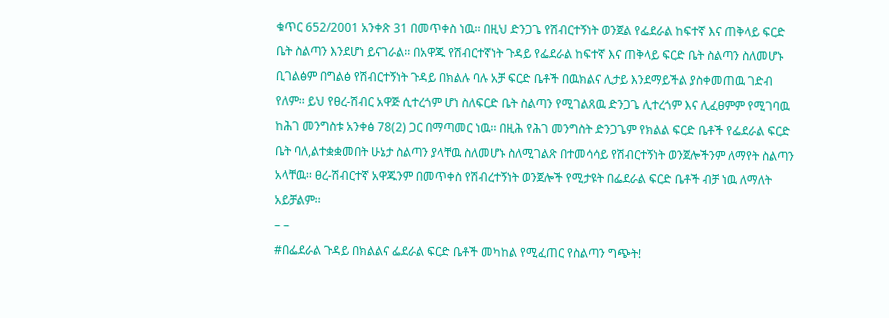ቁጥር 652/2001 አንቀጽ 31 በመጥቀስ ነዉ፡፡ በዚህ ድንጋጌ የሽብርተኝነት ወንጀል የፌደራል ከፍተኛ እና ጠቅላይ ፍርድ ቤት ስልጣን እንደሆነ ይናገራል፡፡ በአዋጁ የሽብርተኛነት ጉዳይ የፌደራል ከፍተኛ እና ጠቅላይ ፍርድ ቤት ስልጣን ስለመሆኑ ቢገልፅም በግልፅ የሽብርተኝነት ጉዳይ በክልሉ ባሉ አቻ ፍርድ ቤቶች በዉክልና ሊታይ እንደማይችል ያስቀመጠዉ ገድብ የለም፡፡ ይህ የፀረ-ሽብር አዋጅ ሲተረጎም ሆነ ስለፍርድ ቤት ስልጣን የሚገልጸዉ ድንጋጌ ሊተረጎም እና ሊፈፀምም የሚገባዉ ከሕገ መንግስቱ አንቀፅ 78(2) ጋር በማጣመር ነዉ፡፡ በዚሕ የሕገ መንግስት ድንጋጌም የክልል ፍርድ ቤቶች የፌደራል ፍርድ ቤት ባለ,ልተቋቋመበት ሁኔታ ስልጣን ያላቸዉ ስለመሆኑ ስለሚገልጽ በተመሳሳይ የሽብርተኝነት ወንጀሎችንም ለማየት ስልጣን አላቸዉ፡፡ ፀረ-ሽብርተኛ አዋጁንም በመጥቀስ የሽብረተኝነት ወንጀሎች የሚታዩት በፌደራል ፍርድ ቤቶች ብቻ ነዉ ለማለት አይቻልም፡፡
– –
#በፌደራል ጉዳይ በክልልና ፌደራል ፍርድ ቤቶች መካከል የሚፈጠር የስልጣን ግጭት!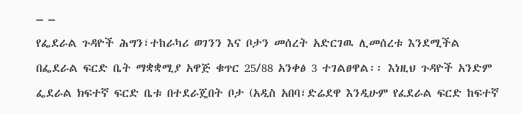– –
የፌደራል ጉዳዮች ሕግን፣ተከራካሪ ወገንን እና ቦታን መሰረት አድርገዉ ሊመሰረቱ እንደሚችል በፌደራል ፍርድ ቤት ማቋቋሚያ አዋጅ ቁጥር 25/88 አንቀፅ 3 ተገልፀዋል፡፡ እነዚህ ጉዳዮች አንድም ፌደራል ክፍተኛ ፍርድ ቤቱ በተደራጄበት ቦታ (አዲስ አበባ፣ድሬደዋ እንዲሁም የፈደራል ፍርድ ከፍተኛ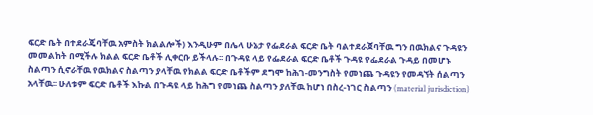ፍርድ ቤት በተደራጄባቸዉ አምስት ክልልሎች) እንዲሁም በሌላ ሁኔታ የፌደራል ፍርድ ቤት ባልተደራጀባቸዉ ግን በዉክልና ጉዳዩን መመልከት በሚችሉ ክልል ፍርድ ቤቶች ሊቀርቡ ይችላሉ፡፡ በጉዳዩ ላይ የፌደራል ፍርድ ቤቶች ጉዳዩ የፌደራል ጉዳይ በመሆኑ ስልጣን ሲኖራቸዉ የዉክልና ስልጣን ያላቸዉ የክልል ፍርድ ቤቶችም ደግሞ ከሕገ-መንግስት የመነጨ ጉዳዩን የመዳኘት ሰልጣን አላቸዉ፡፡ ሁለቱም ፍርድ ቤቶች እኩል በጉዳዩ ላይ ከሕግ የመነጨ ስልጣን ያለቸዉ ከሆነ በስረ-ነገር ስልጣን (material jurisdiction)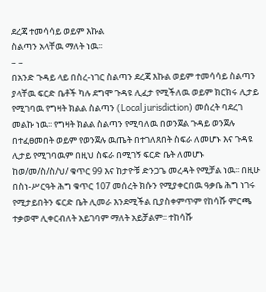ደረጃ ተመሳሳይ ወይም እኩል
ስልጣን አላቸዉ ማለት ነዉ፡፡
– –
በአንድ ጉዳይ ላይ በስረ-ነገር ስልጣን ደረጃ እኩል ወይም ተመሳሳይ ስልጣን ያላቸዉ ፍርድ ቤቶች ካሉ ደግሞ ጉዳዩ ሊፈታ የሚችለዉ ወይም ክርክሩ ሊታይ የሚገባዉ የግዛት ክልል ስልጣን (Local jurisdiction) መሰረት ባደረገ መልኩ ነዉ፡፡ የግዛት ክልል ስልጣን የሚባለዉ በወንጀል ጉዳይ ወንጀሉ በተፈፀመበት ወይም የወንጀሉ ዉጤት በተገለጸበት ስፍራ ለመሆኑ እና ጉዳዩ ሊታይ የሚገባዉም በዚህ ስፍራ በሚገኝ ፍርድ ቤት ለመሆኑ ከወ/መ/ስ/ስ/ህ/ ቁጥር 99 እና ከታዮቹ ድንጋጌ መረዳት የሚቻል ነዉ፡፡ በዚሁ በስነ-ሥርዓት ሕግ ቁጥር 107 መሰረት ክሱን የሚያቀርበዉ ዓቃቤ ሕግ ነገሩ የሚታይበትን ፍርድ ቤት ሊመራ እንደሚችል ቢያስቀምጥም የከሳሹ ምርጫ ተቃወሞ ሊቀርብለት አይገባም ማለት አይቻልም፡፡ ተከሳሹ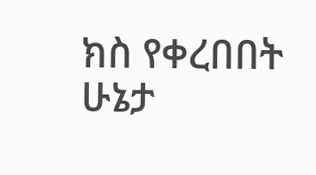ክስ የቀረበበት ሁኔታ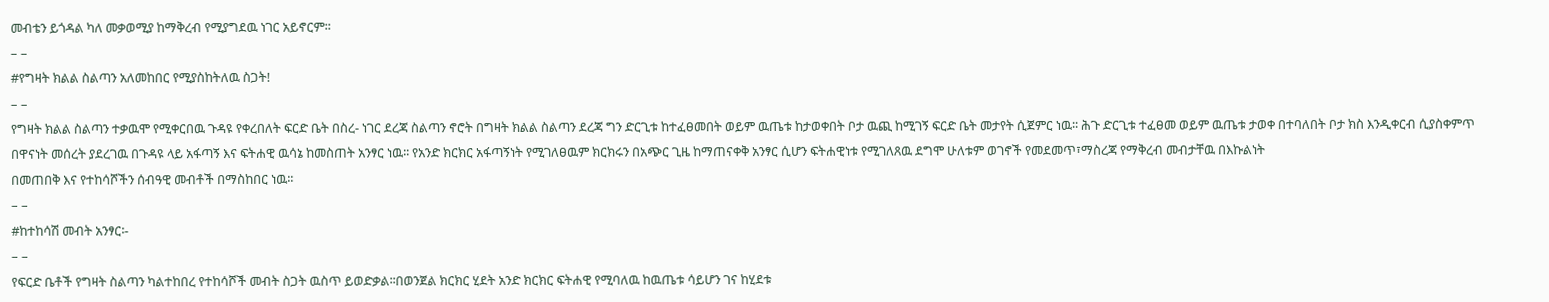መብቴን ይጎዳል ካለ መቃወሚያ ከማቅረብ የሚያግደዉ ነገር አይኖርም፡፡
– –
#የግዛት ክልል ስልጣን አለመከበር የሚያስከትለዉ ስጋት!
– –
የግዛት ክልል ስልጣን ተቃዉሞ የሚቀርበዉ ጉዳዩ የቀረበለት ፍርድ ቤት በስረ- ነገር ደረጃ ስልጣን ኖሮት በግዛት ክልል ስልጣን ደረጃ ግን ድርጊቱ ከተፈፀመበት ወይም ዉጤቱ ከታወቀበት ቦታ ዉጪ ከሚገኝ ፍርድ ቤት መታየት ሲጀምር ነዉ፡፡ ሕጉ ድርጊቱ ተፈፀመ ወይም ዉጤቱ ታወቀ በተባለበት ቦታ ክስ እንዲቀርብ ሲያስቀምጥ በዋናነት መሰረት ያደረገዉ በጉዳዩ ላይ አፋጣኝ እና ፍትሐዊ ዉሳኔ ከመስጠት አንፃር ነዉ፡፡ የአንድ ክርክር አፋጣኝነት የሚገለፀዉም ክርክሩን በአጭር ጊዜ ከማጠናቀቅ አንፃር ሲሆን ፍትሐዊነቱ የሚገለጸዉ ደግሞ ሁለቱም ወገኖች የመደመጥ፣ማስረጃ የማቅረብ መብታቸዉ በእኩልነት
በመጠበቅ እና የተከሳሾችን ሰብዓዊ መብቶች በማስከበር ነዉ፡፡
– –
#ከተከሳሽ መብት አንፃር፡-
– –
የፍርድ ቤቶች የግዛት ስልጣን ካልተከበረ የተከሳሾች መብት ስጋት ዉስጥ ይወድቃል፡፡በወንጀል ክርክር ሂደት አንድ ክርክር ፍትሐዊ የሚባለዉ ከዉጤቱ ሳይሆን ገና ከሂደቱ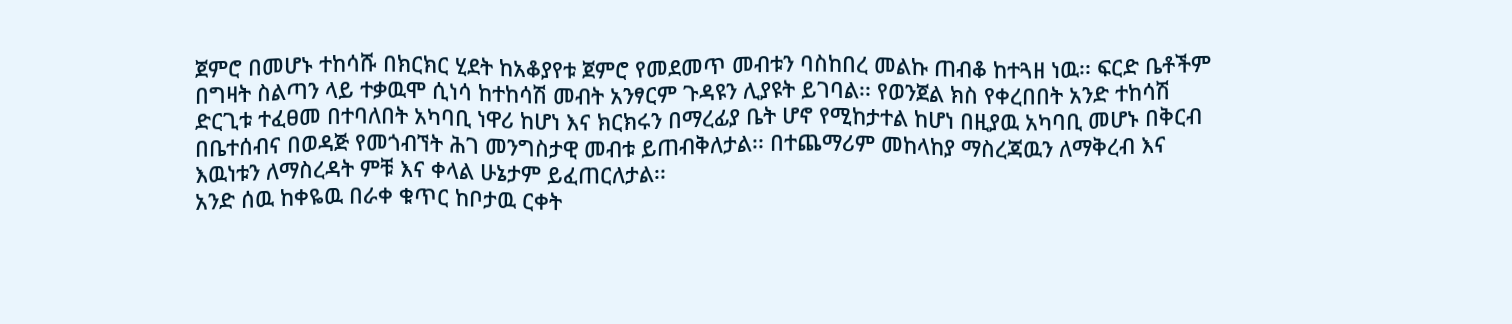ጀምሮ በመሆኑ ተከሳሹ በክርክር ሂደት ከአቆያየቱ ጀምሮ የመደመጥ መብቱን ባስከበረ መልኩ ጠብቆ ከተጓዘ ነዉ፡፡ ፍርድ ቤቶችም በግዛት ስልጣን ላይ ተቃዉሞ ሲነሳ ከተከሳሽ መብት አንፃርም ጉዳዩን ሊያዩት ይገባል፡፡ የወንጀል ክስ የቀረበበት አንድ ተከሳሽ ድርጊቱ ተፈፀመ በተባለበት አካባቢ ነዋሪ ከሆነ እና ክርክሩን በማረፊያ ቤት ሆኖ የሚከታተል ከሆነ በዚያዉ አካባቢ መሆኑ በቅርብ በቤተሰብና በወዳጅ የመጎብኘት ሕገ መንግስታዊ መብቱ ይጠብቅለታል፡፡ በተጨማሪም መከላከያ ማስረጃዉን ለማቅረብ እና እዉነቱን ለማስረዳት ምቹ እና ቀላል ሁኔታም ይፈጠርለታል፡፡
አንድ ሰዉ ከቀዬዉ በራቀ ቁጥር ከቦታዉ ርቀት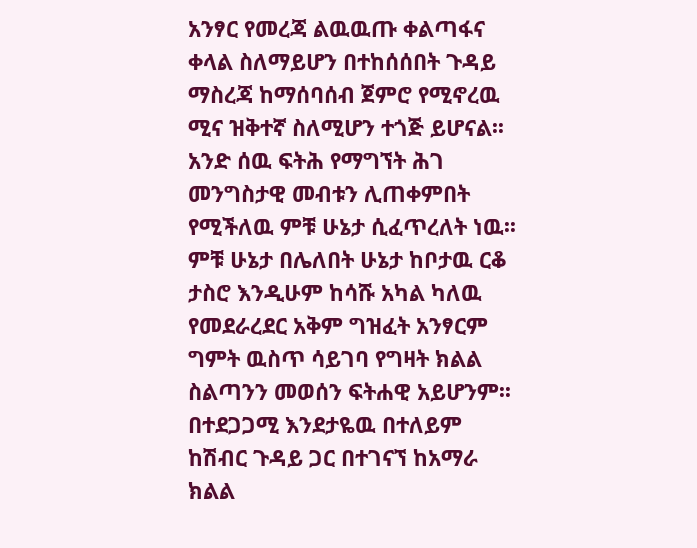አንፃር የመረጃ ልዉዉጡ ቀልጣፋና ቀላል ስለማይሆን በተከሰሰበት ጉዳይ ማስረጃ ከማሰባሰብ ጀምሮ የሚኖረዉ ሚና ዝቅተኛ ስለሚሆን ተጎጅ ይሆናል፡፡ አንድ ሰዉ ፍትሕ የማግኘት ሕገ መንግስታዊ መብቱን ሊጠቀምበት የሚችለዉ ምቹ ሁኔታ ሲፈጥረለት ነዉ፡፡ ምቹ ሁኔታ በሌለበት ሁኔታ ከቦታዉ ርቆ ታስሮ እንዲሁም ከሳሹ አካል ካለዉ የመደራረደር አቅም ግዝፈት አንፃርም ግምት ዉስጥ ሳይገባ የግዛት ክልል ስልጣንን መወሰን ፍትሐዊ አይሆንም፡፡
በተደጋጋሚ እንደታዬዉ በተለይም ከሽብር ጉዳይ ጋር በተገናኘ ከአማራ ክልል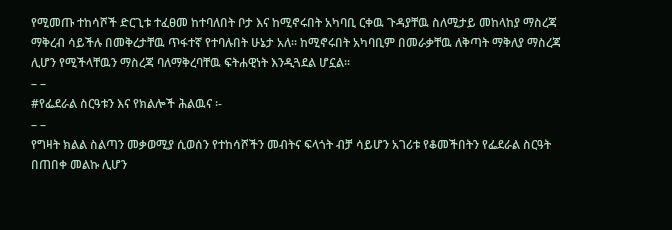የሚመጡ ተከሳሾች ድርጊቱ ተፈፀመ ከተባለበት ቦታ እና ከሚኖሩበት አካባቢ ርቀዉ ጉዳያቸዉ ስለሚታይ መከላከያ ማስረጃ ማቅረብ ሳይችሉ በመቅረታቸዉ ጥፋተኛ የተባሉበት ሁኔታ አለ፡፡ ከሚኖሩበት አካባቢም በመራቃቸዉ ለቅጣት ማቅለያ ማስረጃ ሊሆን የሚችላቸዉን ማስረጃ ባለማቅረባቸዉ ፍትሐዊነት እንዲጓደል ሆኗል፡፡
– –
#የፌደራል ስርዓቱን እና የክልሎች ሕልዉና ፡-
– –
የግዛት ክልል ስልጣን መቃወሚያ ሲወሰን የተከሳሾችን መብትና ፍላጎት ብቻ ሳይሆን አገሪቱ የቆመችበትን የፌደራል ስርዓት በጠበቀ መልኩ ሊሆን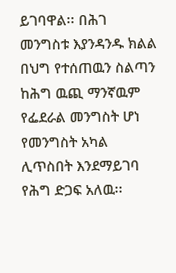ይገባዋል፡፡ በሕገ መንግስቱ እያንዳንዱ ክልል በህግ የተሰጠዉን ስልጣን ከሕግ ዉጪ ማንኛዉም የፌደራል መንግስት ሆነ የመንግስት አካል ሊጥስበት እንደማይገባ የሕግ ድጋፍ አለዉ፡፡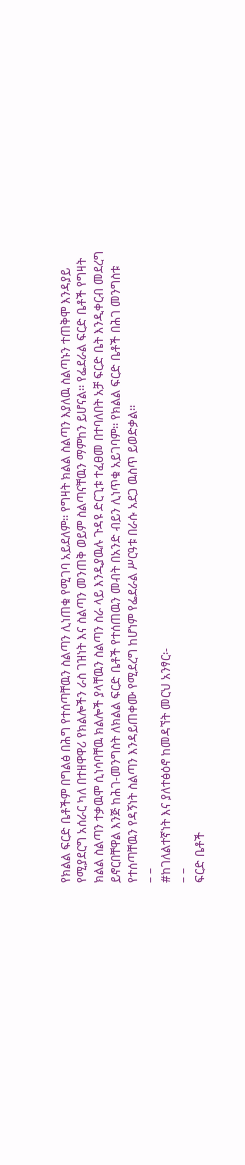የክልል ፍርድ ቤቶችም በግልፅ በሕግ የተሰጣቸዉን ስልጣን ሊነጠቁ የሚገባ አይደለም፡፡ የግዛት ክልል ስልጣን እያለዉ ስልጣኑን ተጠቅሞ እንዳያይ የሚያደርግ አሰራር ካለ በተዘዋዋሪ የክልሎችን ራስ ገዝነት እና ስልጣን መንጠቅ ወይም ስልጣናቸዉን ማምከን ይሆናል፡፡ የፌደራል ፍርድ ቤቶች የግዛት ክልል ስልጣን ተቃዉሞ ሲነሳባቸዉ ክልሎች ያላቸዉን ስልጣን ስራ ላይ እንዲያዉሉ ጉዳዩ ድርጊቱ ተፈፀመ በተባለበት አቻ ፍርድ ቤት እንዲቀርብ መደረግ ይኖርበቸዋል እንጅ ከሕገ-መንግስት ለክልል ፍርድ ቤቶች የተሰጠዉን መብት በአንድ ብይን ሊነጥቁ አይገባም፡፡ የክልል ፍርድ ቤቶች በሕገ መንግስቱ የተሰጣቸዉን የዳኝነት ስልጣን እንዳይጠቀሙ የሚደረግ ከሆነም የፌደራል ሥርዓቱ በራሱ አደጋ ዉስጥ ይወድቃል፡፡
– –
#ከገለልተኛነት እና ያለተፅዕኖ ከመዳኘት መርህ አንፃር፡-
– –
ፍርድ ቤቶች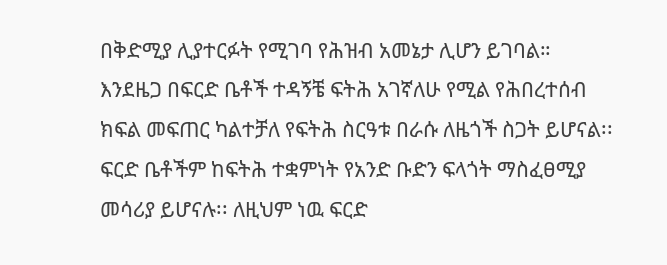በቅድሚያ ሊያተርፉት የሚገባ የሕዝብ አመኔታ ሊሆን ይገባል። እንደዜጋ በፍርድ ቤቶች ተዳኝቼ ፍትሕ አገኛለሁ የሚል የሕበረተሰብ ክፍል መፍጠር ካልተቻለ የፍትሕ ስርዓቱ በራሱ ለዜጎች ስጋት ይሆናል፡፡ ፍርድ ቤቶችም ከፍትሕ ተቋምነት የአንድ ቡድን ፍላጎት ማስፈፀሚያ መሳሪያ ይሆናሉ፡፡ ለዚህም ነዉ ፍርድ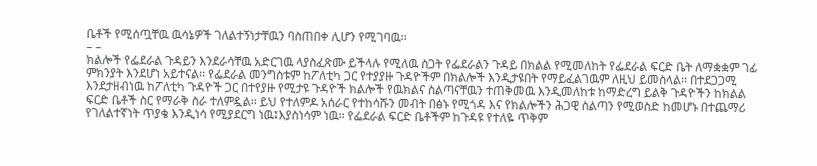ቤቶች የሚሰጧቸዉ ዉሳኔዎች ገለልተኝነታቸዉን ባስጠበቀ ሊሆን የሚገባዉ፡፡
– –
ክልሎች የፌደራል ጉዳይን እንደራሳቸዉ አድርገዉ ላያስፈጽሙ ይችላሉ የሚለዉ ስጋት የፌደራልን ጉዳይ በክልል የሚመለከት የፌደራል ፍርድ ቤት ለማቋቋም ገፊ ምክንያት እንደሆነ አይተናል፡፡ የፌደራል መንግስቱም ከፖለቲካ ጋር የተያያዙ ጉዳዮችም በክልሎች እንዲታዩበት የማይፈልገዉም ለዚህ ይመስላል፡፡ በተደጋጋሚ እንደታዘብነዉ ከፖለቲካ ጉዳዮች ጋር በተየያዙ የሚታዩ ጉዳዮች ክልሎች የዉክልና ስልጣናቸዉን ተጠቅመዉ እንዲመለከቱ ከማድረግ ይልቅ ጉዳዮችን ከክልል ፍርድ ቤቶች ስር የማራቅ ስራ ተለምዷል፡፡ ይህ የተለምዶ አሰራር የተከሳሹን መብት በፅኑ የሚጎዳ እና የክልሎችን ሕጋዊ ስልጣን የሚወስድ ከመሆኑ በተጨማሪ የገለልተኛነት ጥያቄ እንዲነሳ የሚያደርግ ነዉ፤እያስነሳም ነዉ፡፡ የፌደራል ፍርድ ቤቶችም ከጉዳዩ የተለዬ ጥቅም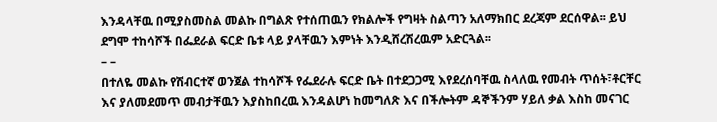እንዳላቸዉ በሚያስመስል መልኩ በግልጽ የተሰጠዉን የክልሎች የግዛት ስልጣን አለማክበር ደረጃም ደርሰዋል፡፡ ይህ ደግሞ ተከሳሾች በፌደራል ፍርድ ቤቱ ላይ ያላቸዉን እምነት እንዲሸረሽረዉም አድርጓል፡፡
– –
በተለዬ መልኩ የሽብርተኛ ወንጀል ተከሳሾች የፌደራሉ ፍርድ ቤት በተደጋጋሚ እየደረሰባቸዉ ስላለዉ የመብት ጥሰት፣ቶርቸር እና ያለመደመጥ መብታቸዉን እያስከበረዉ እንዳልሆነ ከመግለጽ እና በችሎትም ዳኞችንም ሃይለ ቃል እስከ መናገር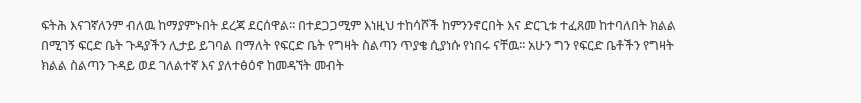ፍትሕ እናገኛለንም ብለዉ ከማያምኑበት ደረጃ ደርሰዋል፡፡ በተደጋጋሚም እነዚህ ተከሳሾች ከምንንኖርበት እና ድርጊቱ ተፈጸመ ከተባለበት ክልል በሚገኝ ፍርድ ቤት ጉዳያችን ሊታይ ይገባል በማለት የፍርድ ቤት የግዛት ስልጣን ጥያቄ ሲያነሱ የነበሩ ናቸዉ፡፡ አሁን ግን የፍርድ ቤቶችን የግዛት ክልል ስልጣን ጉዳይ ወደ ገለልተኛ እና ያለተፅዕኖ ከመዳኘት መብት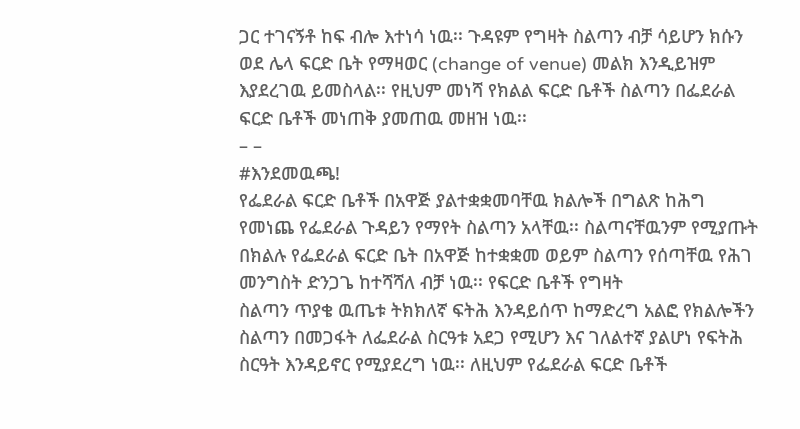ጋር ተገናኝቶ ከፍ ብሎ እተነሳ ነዉ፡፡ ጉዳዩም የግዛት ስልጣን ብቻ ሳይሆን ክሱን ወደ ሌላ ፍርድ ቤት የማዛወር (change of venue) መልክ እንዲይዝም እያደረገዉ ይመስላል፡፡ የዚህም መነሻ የክልል ፍርድ ቤቶች ስልጣን በፌደራል ፍርድ ቤቶች መነጠቅ ያመጠዉ መዘዝ ነዉ፡፡
– –
#እንደመዉጫ!
የፌደራል ፍርድ ቤቶች በአዋጅ ያልተቋቋመባቸዉ ክልሎች በግልጽ ከሕግ የመነጨ የፌደራል ጉዳይን የማየት ስልጣን አላቸዉ፡፡ ስልጣናቸዉንም የሚያጡት በክልሉ የፌደራል ፍርድ ቤት በአዋጅ ከተቋቋመ ወይም ስልጣን የሰጣቸዉ የሕገ መንግስት ድንጋጌ ከተሻሻለ ብቻ ነዉ፡፡ የፍርድ ቤቶች የግዛት
ስልጣን ጥያቄ ዉጤቱ ትክክለኛ ፍትሕ እንዳይሰጥ ከማድረግ አልፎ የክልሎችን ስልጣን በመጋፋት ለፌደራል ስርዓቱ አደጋ የሚሆን እና ገለልተኛ ያልሆነ የፍትሕ ስርዓት እንዳይኖር የሚያደረግ ነዉ፡፡ ለዚህም የፌደራል ፍርድ ቤቶች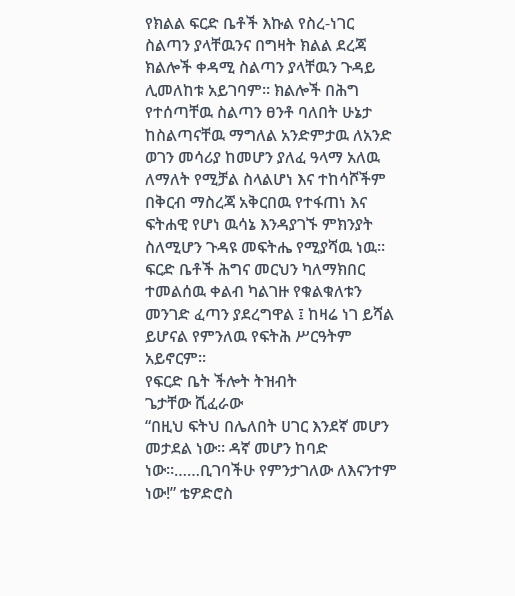የክልል ፍርድ ቤቶች እኩል የስረ-ነገር ስልጣን ያላቸዉንና በግዛት ክልል ደረጃ ክልሎች ቀዳሚ ስልጣን ያላቸዉን ጉዳይ ሊመለከቱ አይገባም፡፡ ክልሎች በሕግ የተሰጣቸዉ ስልጣን ፀንቶ ባለበት ሁኔታ ከስልጣናቸዉ ማግለል አንድምታዉ ለአንድ ወገን መሳሪያ ከመሆን ያለፈ ዓላማ አለዉ ለማለት የሚቻል ስላልሆነ እና ተከሳሾችም በቅርብ ማስረጃ አቅርበዉ የተፋጠነ እና ፍትሐዊ የሆነ ዉሳኔ እንዳያገኙ ምክንያት ስለሚሆን ጉዳዩ መፍትሔ የሚያሻዉ ነዉ፡፡ ፍርድ ቤቶች ሕግና መርህን ካለማክበር ተመልሰዉ ቀልብ ካልገዙ የቁልቁለቱን መንገድ ፈጣን ያደረግዋል ፤ ከዛሬ ነገ ይሻል ይሆናል የምንለዉ የፍትሕ ሥርዓትም አይኖርም፡፡
የፍርድ ቤት ችሎት ትዝብት
ጌታቸው ሺፈራው
“በዚህ ፍትህ በሌለበት ሀገር እንደኛ መሆን መታደል ነው። ዳኛ መሆን ከባድ ነው።……ቢገባችሁ የምንታገለው ለእናንተም ነው!” ቴዎድሮስ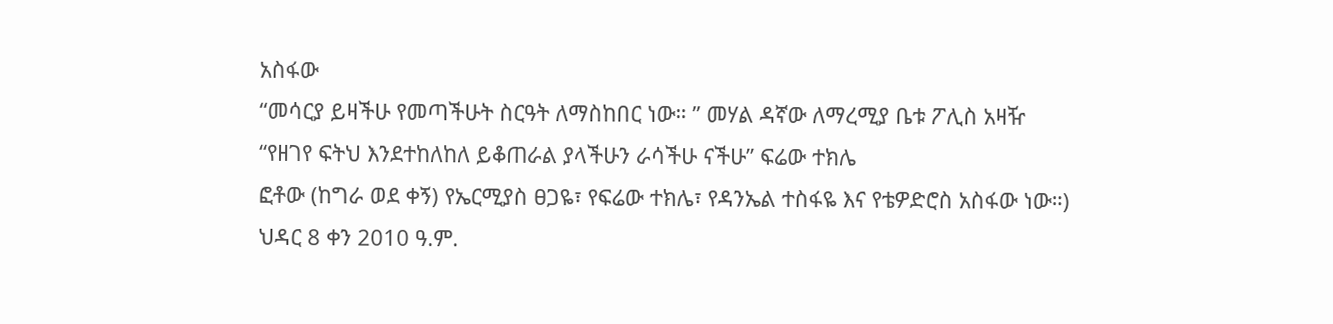አስፋው
“መሳርያ ይዛችሁ የመጣችሁት ስርዓት ለማስከበር ነው። ” መሃል ዳኛው ለማረሚያ ቤቱ ፖሊስ አዛዥ
“የዘገየ ፍትህ እንደተከለከለ ይቆጠራል ያላችሁን ራሳችሁ ናችሁ” ፍሬው ተክሌ
ፎቶው (ከግራ ወደ ቀኝ) የኤርሚያስ ፀጋዬ፣ የፍሬው ተክሌ፣ የዳንኤል ተስፋዬ እና የቴዎድሮስ አስፋው ነው።)
ህዳር 8 ቀን 2010 ዓ.ም.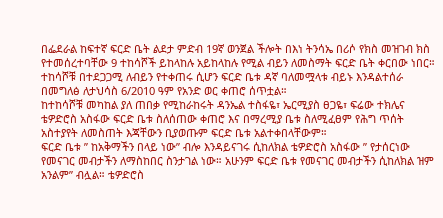በፌደራል ከፍተኛ ፍርድ ቤት ልደታ ምድብ 19ኛ ወንጀል ችሎት በእነ ትንሳኤ በሪሶ የክስ መዝገብ ክስ የተመሰረተባቸው 9 ተከሳሾች ይከላከሉ አይከላከሉ የሚል ብይን ለመስማት ፍርድ ቤት ቀርበው ነበር። ተከሳሾቹ በተደጋጋሚ ለብይን የተቀጠሩ ሲሆን ፍርድ ቤቱ ዳኛ ባለመሟላቱ ብይኑ እንዳልተሰራ በመግለፅ ለታህሳስ 6/2010 ዓም የአንድ ወር ቀጠሮ ሰጥቷል።
ከተከሳሾቹ መካከል ያለ ጠበቃ የሚከራከሩት ዳንኤል ተስፋዬ፣ ኤርሚያስ ፀጋዬ፣ ፍሬው ተክሌና ቴዎድሮስ አስፋው ፍርድ ቤቱ ስለሰጠው ቀጠሮ እና በማረሚያ ቤቱ ስለሚፈፀም የሕግ ጥሰት አስተያየት ለመስጠት እጃቸውን ቢያወጡም ፍርድ ቤቱ አልተቀበላቸውም።
ፍርድ ቤቱ ” ከአቅማችን በላይ ነው” ብሎ እንዳይናገሩ ሲከለክል ቴዎድሮስ አስፋው ” የታሰርነው የመናገር መብታችን ለማስከበር ስንታገል ነው። አሁንም ፍርድ ቤቱ የመናገር መብታችን ሲከለክል ዝም አንልም” ብሏል። ቴዎድሮስ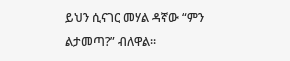ይህን ሲናገር መሃል ዳኛው “ምን ልታመጣ?” ብለዋል።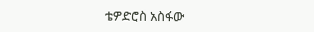ቴዎድሮስ አስፋው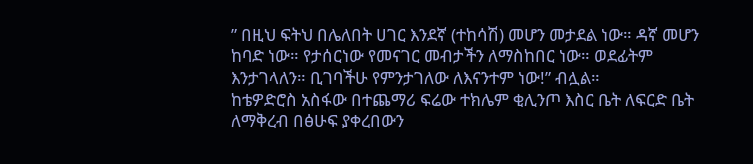” በዚህ ፍትህ በሌለበት ሀገር እንደኛ (ተከሳሽ) መሆን መታደል ነው። ዳኛ መሆን ከባድ ነው። የታሰርነው የመናገር መብታችን ለማስከበር ነው። ወደፊትም እንታገላለን። ቢገባችሁ የምንታገለው ለእናንተም ነው!” ብሏል።
ከቴዎድሮስ አስፋው በተጨማሪ ፍሬው ተክሌም ቂሊንጦ እስር ቤት ለፍርድ ቤት ለማቅረብ በፅሁፍ ያቀረበውን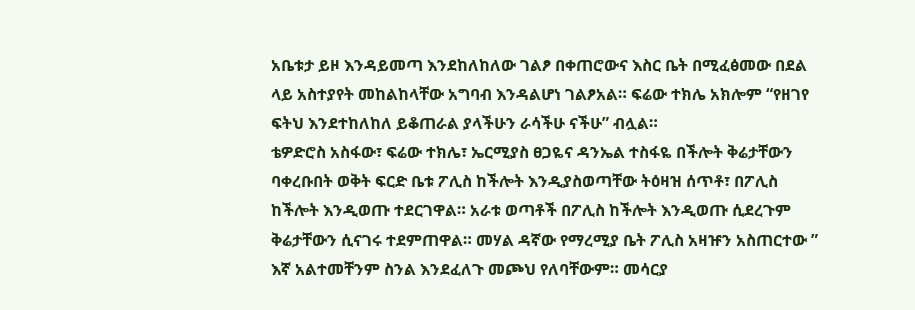አቤቱታ ይዞ እንዳይመጣ እንደከለከለው ገልፆ በቀጠሮውና እስር ቤት በሚፈፅመው በደል ላይ አስተያየት መከልከላቸው አግባብ እንዳልሆነ ገልፆአል። ፍሬው ተክሌ አክሎም “የዘገየ ፍትህ እንደተከለከለ ይቆጠራል ያላችሁን ራሳችሁ ናችሁ” ብሏል።
ቴዎድሮስ አስፋው፣ ፍሬው ተክሌ፣ ኤርሚያስ ፀጋዬና ዳንኤል ተስፋዬ በችሎት ቅሬታቸውን ባቀረቡበት ወቅት ፍርድ ቤቱ ፖሊስ ከችሎት እንዲያስወጣቸው ትዕዛዝ ሰጥቶ፣ በፖሊስ ከችሎት እንዲወጡ ተደርገዋል። አራቱ ወጣቶች በፖሊስ ከችሎት እንዲወጡ ሲደረጉም ቅሬታቸውን ሲናገሩ ተደምጠዋል። መሃል ዳኛው የማረሚያ ቤት ፖሊስ አዛዡን አስጠርተው ” እኛ አልተመቸንም ስንል እንደፈለጉ መጮህ የለባቸውም። መሳርያ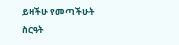ይዛችሁ የመጣችሁት ስርዓት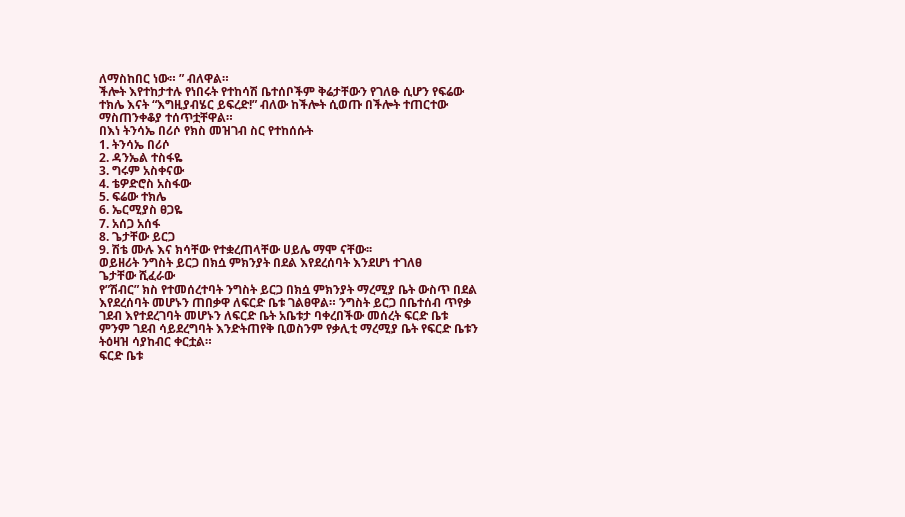ለማስከበር ነው። ” ብለዋል።
ችሎት እየተከታተሉ የነበሩት የተከሳሽ ቤተሰቦችም ቅሬታቸውን የገለፁ ሲሆን የፍሬው ተክሌ እናት “እግዚያብሄር ይፍረድ!” ብለው ከችሎት ሲወጡ በችሎት ተጠርተው ማስጠንቀቆያ ተሰጥቷቸዋል።
በእነ ትንሳኤ በሪሶ የክስ መዝገብ ስር የተከሰሱት
1. ትንሳኤ በሪሶ
2. ዳንኤል ተስፋዬ
3. ግሩም አስቀናው
4. ቴዎድሮስ አስፋው
5. ፍሬው ተክሌ
6. ኤርሚያስ ፀጋዬ
7. አሰጋ አሰፋ
8. ጌታቸው ይርጋ
9. ሽቴ ሙሉ እና ክሳቸው የተቋረጠላቸው ሀይሌ ማሞ ናቸው፡፡
ወይዘሪት ንግስት ይርጋ በክሷ ምክንያት በደል እየደረሰባት እንደሆነ ተገለፀ
ጌታቸው ሺፈራው
የ”ሽብር” ክስ የተመሰረተባት ንግስት ይርጋ በክሷ ምክንያት ማረሚያ ቤት ውስጥ በደል እየደረሰባት መሆኑን ጠበቃዋ ለፍርድ ቤቱ ገልፀዋል። ንግስት ይርጋ በቤተሰብ ጥየቃ ገደብ እየተደረገባት መሆኑን ለፍርድ ቤት አቤቱታ ባቀረበችው መሰረት ፍርድ ቤቱ ምንም ገደብ ሳይደረግባት እንድትጠየቅ ቢወስንም የቃሊቲ ማረሚያ ቤት የፍርድ ቤቱን ትዕዛዝ ሳያከብር ቀርቷል።
ፍርድ ቤቱ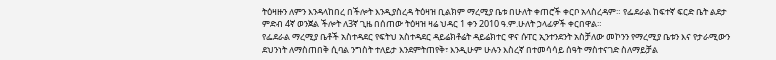ትዕዛዙን ለምን እንዳላከበረ በችሎት እንዲያስረዳ ትዕዛዝ ቢልክም ማረሚያ ቤቱ በሁለት ቀጠሮች ቀርቦ አላስረዳም። የፌደራል ከፍተኛ ፍርድ ቤት ልደታ ምድብ 4ኛ ወንጀል ችሎት ለ3ኛ ጊዜ በሰጠው ትዕዛዝ ዛሬ ህዳር 1 ቀን 2010 ዓ.ም.ሁለት ኃላፊዎች ቀርበዋል።
የፌደራል ማረሚያ ቤቶች አስተዳደር የፍትህ አስተዳደር ዳይሬክቶሬት ዳይሬክተር ዋና ሱፐር ኢንተንደንት አስቻለው መኮንን የማረሚያ ቤቱን እና የታራሚውን ደህንነት ለማስጠበቅ ሲባል ንግስት ተለይታ እንደምትጠየቅ፣ እንዲሁም ሁሉን እስረኛ በተመሳሳይ ሰዓት ማስተናገድ ስለማይቻል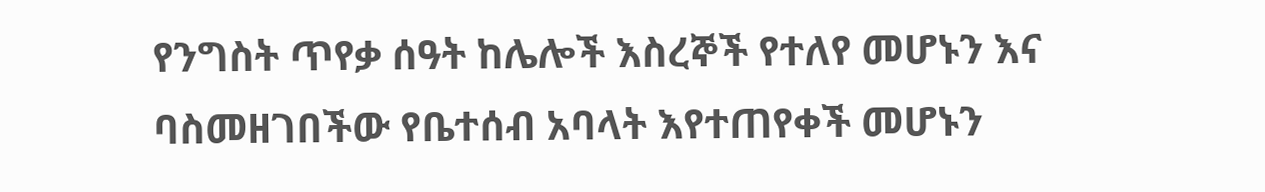የንግስት ጥየቃ ሰዓት ከሌሎች እስረኞች የተለየ መሆኑን እና ባስመዘገበችው የቤተሰብ አባላት እየተጠየቀች መሆኑን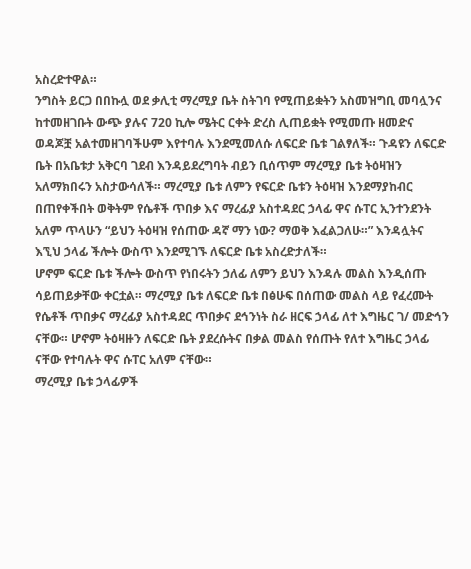አስረድተዋል።
ንግስት ይርጋ በበኩሏ ወደ ቃሊቲ ማረሚያ ቤት ስትገባ የሚጠይቋትን አስመዝግቢ መባሏንና ከተመዘገቡት ውጭ ያሉና 720 ኪሎ ሜትር ርቀት ድረስ ሊጠይቋት የሚመጡ ዘመድና ወዳጆቿ አልተመዘገባችሁም እየተባሉ እንደሚመለሱ ለፍርድ ቤቱ ገልፃለች። ጉዳዩን ለፍርድ ቤት በአቤቱታ አቅርባ ገደብ እንዳይደረግባት ብይን ቢሰጥም ማረሚያ ቤቱ ትዕዛዝን አለማክበሩን አስታውሳለች። ማረሚያ ቤቱ ለምን የፍርድ ቤቱን ትዕዛዝ እንደማያከብር በጠየቀችበት ወቅትም የሴቶች ጥበቃ እና ማረፊያ አስተዳደር ኃላፊ ዋና ሱፐር ኢንተንደንት አለም ጥላሁን “ይህን ትዕዛዝ የሰጠው ዳኛ ማን ነው? ማወቅ እፈልጋለሁ።” እንዳሏትና እኚህ ኃላፊ ችሎት ውስጥ እንደሚገኙ ለፍርድ ቤቱ አስረድታለች።
ሆኖም ፍርድ ቤቱ ችሎት ውስጥ የነበሩትን ኃለፊ ለምን ይህን እንዳሉ መልስ እንዲሰጡ ሳይጠይቃቸው ቀርቷል። ማረሚያ ቤቱ ለፍርድ ቤቱ በፅሁፍ በሰጠው መልስ ላይ የፈረሙት የሴቶች ጥበቃና ማረፊያ አስተዳደር ጥበቃና ደኅንነት ስራ ዘርፍ ኃላፊ ለተ እግዜር ገ/ መድኅን ናቸው። ሆኖም ትዕዛዙን ለፍርድ ቤት ያደረሱትና በቃል መልስ የሰጡት የለተ እግዜር ኃላፊ ናቸው የተባሉት ዋና ሱፐር አለም ናቸው።
ማረሚያ ቤቱ ኃላፊዎች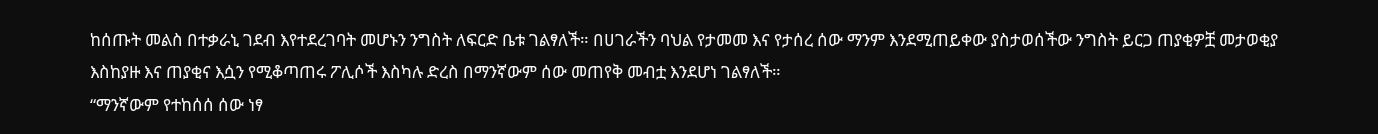ከሰጡት መልስ በተቃራኒ ገደብ እየተደረገባት መሆኑን ንግስት ለፍርድ ቤቱ ገልፃለች። በሀገራችን ባህል የታመመ እና የታሰረ ሰው ማንም እንደሚጠይቀው ያስታወሰችው ንግስት ይርጋ ጠያቂዎቿ መታወቂያ እስከያዙ እና ጠያቂና እሷን የሚቆጣጠሩ ፖሊሶች እስካሉ ድረስ በማንኛውም ሰው መጠየቅ መብቷ እንደሆነ ገልፃለች።
“ማንኛውም የተከሰሰ ሰው ነፃ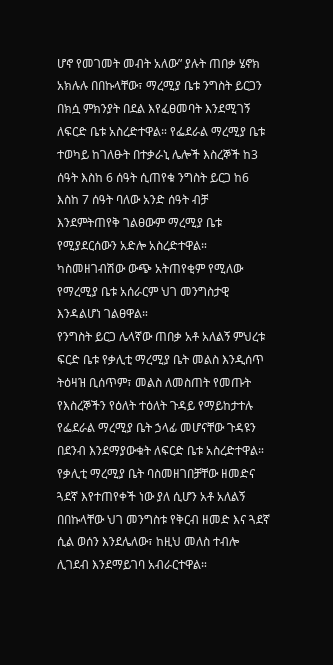ሆኖ የመገመት መብት አለው” ያሉት ጠበቃ ሄኖክ አክሉሉ በበኩላቸው፣ ማረሚያ ቤቱ ንግስት ይርጋን በክሷ ምክንያት በደል እየፈፀመባት እንደሚገኝ ለፍርድ ቤቱ አስረድተዋል። የፌደራል ማረሚያ ቤቱ ተወካይ ከገለፁት በተቃራኒ ሌሎች እስረኞች ከ3 ሰዓት እስከ 6 ሰዓት ሲጠየቁ ንግስት ይርጋ ከ6 እስከ 7 ሰዓት ባለው አንድ ሰዓት ብቻ እንደምትጠየቅ ገልፀውም ማረሚያ ቤቱ የሚያደርሰውን አድሎ አስረድተዋል። ካስመዘገብሽው ውጭ አትጠየቂም የሚለው የማረሚያ ቤቱ አሰራርም ህገ መንግስታዊ እንዳልሆነ ገልፀዋል።
የንግስት ይርጋ ሌላኛው ጠበቃ አቶ አለልኝ ምህረቱ ፍርድ ቤቱ የቃሊቲ ማረሚያ ቤት መልስ እንዲሰጥ ትዕዛዝ ቢሰጥም፣ መልስ ለመስጠት የመጡት የእስረኞችን የዕለት ተዕለት ጉዳይ የማይከታተሉ የፌደራል ማረሚያ ቤት ኃላፊ መሆናቸው ጉዳዩን በደንብ እንደማያውቁት ለፍርድ ቤቱ አስረድተዋል። የቃሊቲ ማረሚያ ቤት ባስመዘገበቻቸው ዘመድና ጓደኛ እየተጠየቀች ነው ያለ ሲሆን አቶ አለልኝ በበኩላቸው ህገ መንግስቱ የቅርብ ዘመድ እና ጓደኛ ሲል ወሰን እንደሌለው፣ ከዚህ መለስ ተብሎ ሊገደብ እንደማይገባ አብራርተዋል።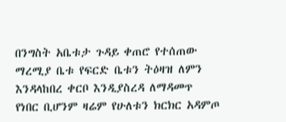በንግስት አቤቱታ ጉዳይ ቀጠሮ የተሰጠው ማረሚያ ቤቱ የፍርድ ቤቱን ትዕዛዝ ለምን እንዳላከበረ ቀርቦ እንዲያስረዳ ለማዳመጥ የነበር ቢሆንም ዛሬም የሁለቱን ክርክር አዳምጦ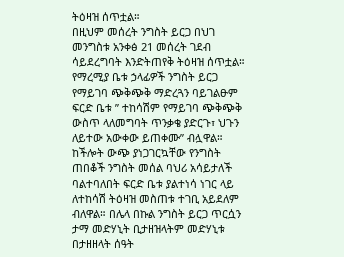ትዕዛዝ ሰጥቷል።
በዚህም መሰረት ንግስት ይርጋ በህገ መንግስቱ አንቀፅ 21 መሰረት ገደብ ሳይደረግባት እንድትጠየቅ ትዕዛዝ ሰጥቷል። የማረሚያ ቤቱ ኃላፊዎች ንግስት ይርጋ የማይገባ ጭቅጭቅ ማድረጓን ባይገልፁም ፍርድ ቤቱ ” ተከሳሽም የማይገባ ጭቅጭቅ ውስጥ ላለመግባት ጥንቃቄ ያድርጉ፣ ህጉን ለይተው አውቀው ይጠቀሙ” ብሏዋል። ከችሎት ውጭ ያነጋገርኳቸው የንግስት ጠበቆች ንግስት መሰል ባህሪ አሳይታለች ባልተባለበት ፍርድ ቤቱ ያልተነሳ ነገር ላይ ለተከሳሽ ትዕዛዝ መስጠቱ ተገቢ አይደለም ብለዋል። በሌላ በኩል ንግስት ይርጋ ጥርሷን ታማ መድሃኒት ቢታዘዝላትም መድሃኒቱ በታዘዘላት ሰዓት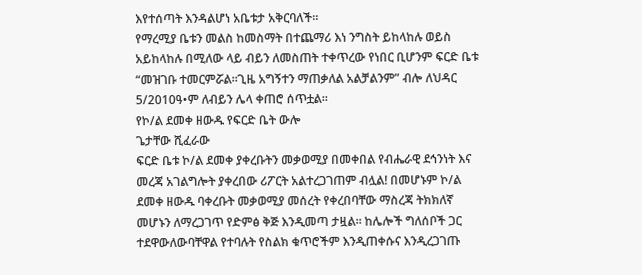እየተሰጣት እንዳልሆነ አቤቱታ አቅርባለች።
የማረሚያ ቤቱን መልስ ከመስማት በተጨማሪ እነ ንግስት ይከላከሉ ወይስ አይከላከሉ በሚለው ላይ ብይን ለመስጠት ተቀጥረው የነበር ቢሆንም ፍርድ ቤቱ “መዝገቡ ተመርምሯል።ጊዜ አግኝተን ማጠቃለል አልቻልንም” ብሎ ለህዳር 5/2010ዓ•ም ለብይን ሌላ ቀጠሮ ሰጥቷል።
የኮ/ል ደመቀ ዘውዱ የፍርድ ቤት ውሎ
ጌታቸው ሺፈራው
ፍርድ ቤቱ ኮ/ል ደመቀ ያቀረቡትን መቃወሚያ በመቀበል የብሔራዊ ደኅንነት እና መረጃ አገልግሎት ያቀረበው ሪፖርት አልተረጋገጠም ብሏል! በመሆኑም ኮ/ል ደመቀ ዘውዱ ባቀረቡት መቃወሚያ መሰረት የቀረበባቸው ማስረጃ ትክክለኛ መሆኑን ለማረጋገጥ የድምፅ ቅጅ እንዲመጣ ታዟል። ከሌሎች ግለሰቦች ጋር ተደዋውለውባቸዋል የተባሉት የስልክ ቁጥሮችም እንዲጠቀሱና እንዲረጋገጡ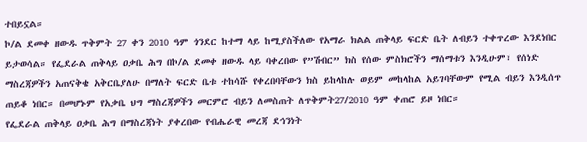ተበይኗል።
ኮ/ል ደመቀ ዘውዱ ጥቅምት 27 ቀን 2010 ዓም ጎንደር ከተማ ላይ ከሚያስችለው የአማራ ክልል ጠቅላይ ፍርድ ቤት ለብይን ተቀጥረው እንደነበር ይታወሳል። የፌደራል ጠቅላይ ዐቃቤ ሕግ በኮ/ል ደመቀ ዘውዱ ላይ ባቀረበው የ”ሽብር” ክስ የሰው ምስክሮችን ማሰማቱን እንዲሁም፣ የሰነድ ማስረጃዎችን አጠናቅቄ አቅርቤያለሁ በማለት ፍርድ ቤቱ ተከሳሹ የቀረበባቸውን ክስ ይከላከሉ ወይም መከላከል አይገባቸውም የሚል ብይን እንዲሰጥ ጠይቆ ነበር። በመሆኑም የአቃቤ ህግ ማስረጃዎችን መርምሮ ብይን ለመስጠት ለጥቅምት27/2010 ዓም ቀጠሮ ይዞ ነበር።
የፌደራል ጠቅላይ ዐቃቤ ሕግ በማስረጃነት ያቀረበው የብሔራዊ መረጃ ደኅንነት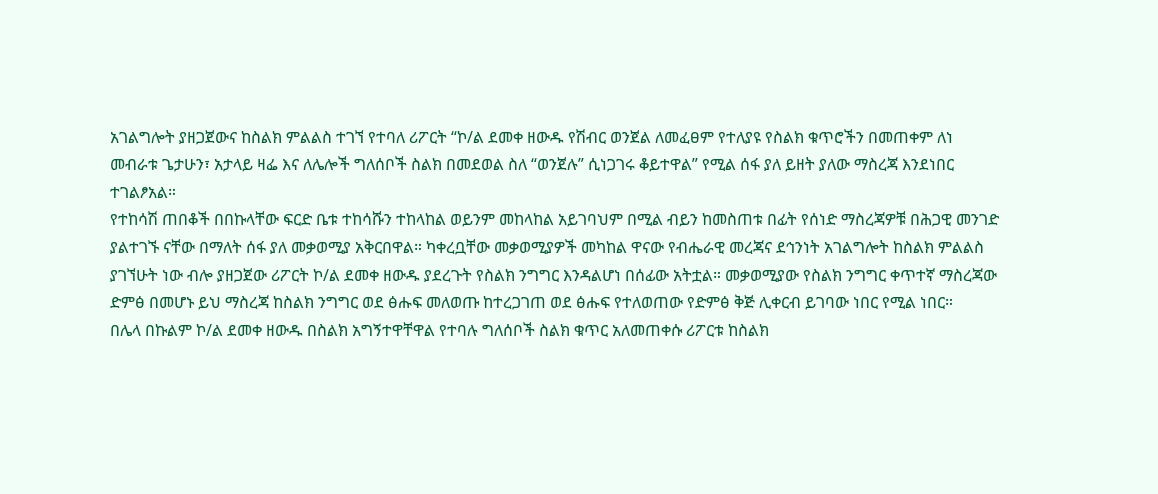አገልግሎት ያዘጋጀውና ከስልክ ምልልስ ተገኘ የተባለ ሪፖርት “ኮ/ል ደመቀ ዘውዱ የሽብር ወንጀል ለመፈፀም የተለያዩ የስልክ ቁጥሮችን በመጠቀም ለነ መብራቱ ጌታሁን፣ አታላይ ዛፌ እና ለሌሎች ግለሰቦች ስልክ በመደወል ስለ “ወንጀሉ” ሲነጋገሩ ቆይተዋል” የሚል ሰፋ ያለ ይዘት ያለው ማስረጃ እንደነበር ተገልፆአል።
የተከሳሽ ጠበቆች በበኩላቸው ፍርድ ቤቱ ተከሳሹን ተከላከል ወይንም መከላከል አይገባህም በሚል ብይን ከመስጠቱ በፊት የሰነድ ማስረጃዎቹ በሕጋዊ መንገድ ያልተገኙ ናቸው በማለት ሰፋ ያለ መቃወሚያ አቅርበዋል። ካቀረቧቸው መቃወሚያዎች መካከል ዋናው የብሔራዊ መረጃና ደኅንነት አገልግሎት ከስልክ ምልልስ ያገኘሁት ነው ብሎ ያዘጋጀው ሪፖርት ኮ/ል ደመቀ ዘውዱ ያደረጉት የስልክ ንግግር እንዳልሆነ በሰፊው አትቷል። መቃወሚያው የስልክ ንግግር ቀጥተኛ ማስረጃው ድምፅ በመሆኑ ይህ ማስረጃ ከስልክ ንግግር ወደ ፅሑፍ መለወጡ ከተረጋገጠ ወደ ፅሑፍ የተለወጠው የድምፅ ቅጅ ሊቀርብ ይገባው ነበር የሚል ነበር።
በሌላ በኩልም ኮ/ል ደመቀ ዘውዱ በስልክ አግኝተዋቸዋል የተባሉ ግለሰቦች ስልክ ቁጥር አለመጠቀሱ ሪፖርቱ ከስልክ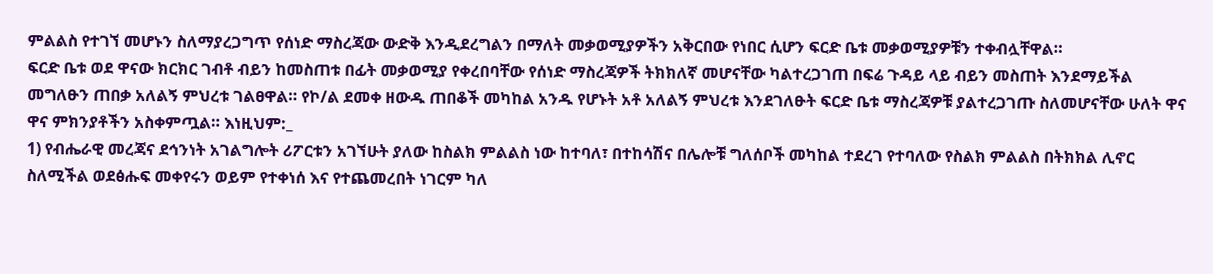ምልልስ የተገኘ መሆኑን ስለማያረጋግጥ የሰነድ ማስረጃው ውድቅ እንዲደረግልን በማለት መቃወሚያዎችን አቅርበው የነበር ሲሆን ፍርድ ቤቱ መቃወሚያዎቹን ተቀብሏቸዋል።
ፍርድ ቤቱ ወደ ዋናው ክርክር ገብቶ ብይን ከመስጠቱ በፊት መቃወሚያ የቀረበባቸው የሰነድ ማስረጃዎች ትክክለኛ መሆናቸው ካልተረጋገጠ በፍሬ ጉዳይ ላይ ብይን መስጠት እንደማይችል መግለፁን ጠበቃ አለልኝ ምህረቱ ገልፀዋል። የኮ/ል ደመቀ ዘውዱ ጠበቆች መካከል አንዱ የሆኑት አቶ አለልኝ ምህረቱ እንደገለፁት ፍርድ ቤቱ ማስረጃዎቹ ያልተረጋገጡ ስለመሆናቸው ሁለት ዋና ዋና ምክንያቶችን አስቀምጧል። እነዚህም:_
1) የብሔራዊ መረጃና ደኅንነት አገልግሎት ሪፖርቱን አገኘሁት ያለው ከስልክ ምልልስ ነው ከተባለ፣ በተከሳሽና በሌሎቹ ግለሰቦች መካከል ተደረገ የተባለው የስልክ ምልልስ በትክክል ሊኖር ስለሚችል ወደፅሑፍ መቀየሩን ወይም የተቀነሰ እና የተጨመረበት ነገርም ካለ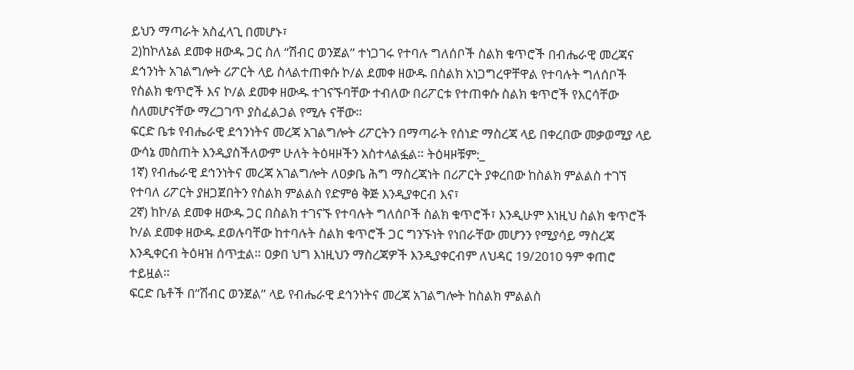ይህን ማጣራት አስፈላጊ በመሆኑ፣
2)ከኮለኔል ደመቀ ዘውዱ ጋር ስለ “ሽብር ወንጀል” ተነጋገሩ የተባሉ ግለሰቦች ስልክ ቁጥሮች በብሔራዊ መረጃና ደኅንነት አገልግሎት ሪፖርት ላይ ስላልተጠቀሱ ኮ/ል ደመቀ ዘውዱ በስልክ አነጋግረዋቸዋል የተባሉት ግለሰቦች የስልክ ቁጥሮች እና ኮ/ል ደመቀ ዘውዱ ተገናኙባቸው ተብለው በሪፖርቱ የተጠቀሱ ስልክ ቁጥሮች የእርሳቸው ስለመሆናቸው ማረጋገጥ ያስፈልጋል የሚሉ ናቸው።
ፍርድ ቤቱ የብሔራዊ ደኅንነትና መረጃ አገልግሎት ሪፖርትን በማጣራት የሰነድ ማስረጃ ላይ በቀረበው መቃወሚያ ላይ ውሳኔ መስጠት እንዲያስችለውም ሁለት ትዕዛዞችን አስተላልፏል። ትዕዛዞቹም:_
1ኛ) የብሔራዊ ደኅንነትና መረጃ አገልግሎት ለዐቃቤ ሕግ ማስረጃነት በሪፖርት ያቀረበው ከስልክ ምልልስ ተገኘ የተባለ ሪፖርት ያዘጋጀበትን የስልክ ምልልስ የድምፅ ቅጅ እንዲያቀርብ እና፣
2ኛ) ከኮ/ል ደመቀ ዘውዱ ጋር በስልክ ተገናኙ የተባሉት ግለሰቦች ስልክ ቁጥሮች፣ እንዲሁም እነዚህ ስልክ ቁጥሮች ኮ/ል ደመቀ ዘውዱ ደወሉባቸው ከተባሉት ስልክ ቁጥሮች ጋር ግንኙነት የነበራቸው መሆንን የሚያሳይ ማስረጃ እንዲቀርብ ትዕዛዝ ሰጥቷል። ዐቃበ ህግ እነዚህን ማስረጃዎች እንዲያቀርብም ለህዳር 19/2010 ዓም ቀጠሮ ተይዟል።
ፍርድ ቤቶች በ”ሽብር ወንጀል” ላይ የብሔራዊ ደኅንነትና መረጃ አገልግሎት ከስልክ ምልልስ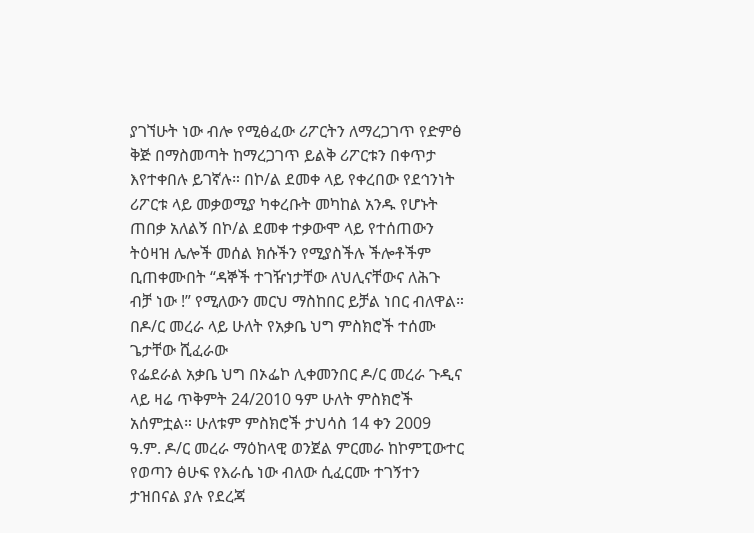ያገኘሁት ነው ብሎ የሚፅፈው ሪፖርትን ለማረጋገጥ የድምፅ ቅጅ በማስመጣት ከማረጋገጥ ይልቅ ሪፖርቱን በቀጥታ እየተቀበሉ ይገኛሉ። በኮ/ል ደመቀ ላይ የቀረበው የደኅንነት ሪፖርቱ ላይ መቃወሚያ ካቀረቡት መካከል አንዱ የሆኑት ጠበቃ አለልኝ በኮ/ል ደመቀ ተቃውሞ ላይ የተሰጠውን ትዕዛዝ ሌሎች መሰል ክሱችን የሚያስችሉ ችሎቶችም ቢጠቀሙበት “ዳኞች ተገዥነታቸው ለህሊናቸውና ለሕጉ ብቻ ነው !” የሚለውን መርህ ማስከበር ይቻል ነበር ብለዋል።
በዶ/ር መረራ ላይ ሁለት የአቃቤ ህግ ምስክሮች ተሰሙ
ጌታቸው ሺፈራው
የፌደራል አቃቤ ህግ በኦፌኮ ሊቀመንበር ዶ/ር መረራ ጉዲና ላይ ዛሬ ጥቅምት 24/2010 ዓም ሁለት ምስክሮች አሰምቷል። ሁለቱም ምስክሮች ታህሳስ 14 ቀን 2009 ዓ.ም. ዶ/ር መረራ ማዕከላዊ ወንጀል ምርመራ ከኮምፒውተር የወጣን ፅሁፍ የእራሴ ነው ብለው ሲፈርሙ ተገኝተን ታዝበናል ያሉ የደረጃ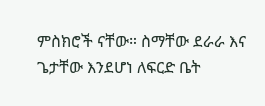ምስክሮች ናቸው። ስማቸው ደራራ እና ጌታቸው እንደሆነ ለፍርድ ቤት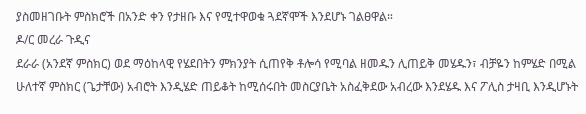ያስመዘገቡት ምስክሮች በአንድ ቀን የታዘቡ እና የሚተዋወቁ ጓደኛሞች እንደሆኑ ገልፀዋል።
ዶ/ር መረራ ጉዲና
ደራራ (አንደኛ ምስክር) ወደ ማዕከላዊ የሄደበትን ምክንያት ሲጠየቅ ቶሎሳ የሚባል ዘመዱን ሊጠይቅ መሄዱን፣ ብቻዬን ከምሄድ በሚል ሁለተኛ ምስክር (ጌታቸው) አብሮት እንዲሄድ ጠይቆት ከሚሰሩበት መስርያቤት አስፈቅደው አብረው እንደሄዱ እና ፖሊስ ታዛቢ እንዲሆኑት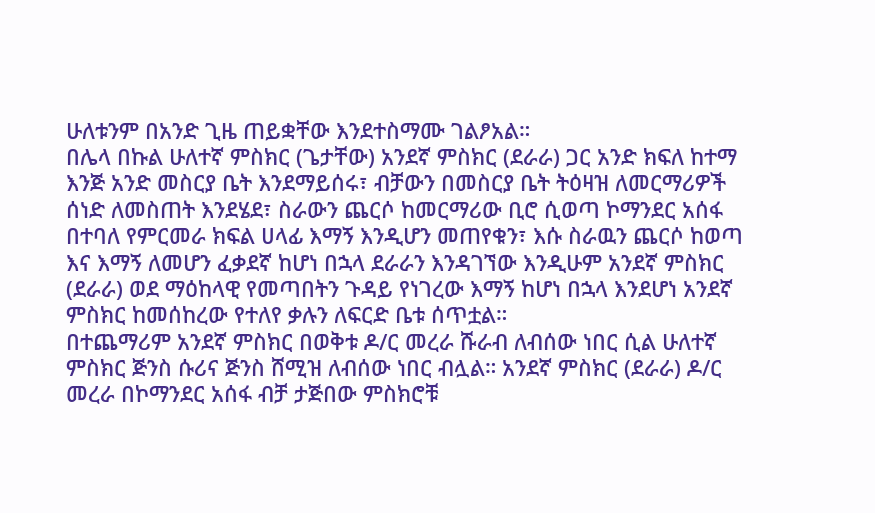ሁለቱንም በአንድ ጊዜ ጠይቋቸው እንደተስማሙ ገልፆአል።
በሌላ በኩል ሁለተኛ ምስክር (ጌታቸው) አንደኛ ምስክር (ደራራ) ጋር አንድ ክፍለ ከተማ እንጅ አንድ መስርያ ቤት እንደማይሰሩ፣ ብቻውን በመስርያ ቤት ትዕዛዝ ለመርማሪዎች ሰነድ ለመስጠት እንደሄደ፣ ስራውን ጨርሶ ከመርማሪው ቢሮ ሲወጣ ኮማንደር አሰፋ በተባለ የምርመራ ክፍል ሀላፊ እማኝ እንዲሆን መጠየቁን፣ እሱ ስራዉን ጨርሶ ከወጣ እና እማኝ ለመሆን ፈቃደኛ ከሆነ በኋላ ደራራን እንዳገኘው እንዲሁም አንደኛ ምስክር (ደራራ) ወደ ማዕከላዊ የመጣበትን ጉዳይ የነገረው እማኝ ከሆነ በኋላ እንደሆነ አንደኛ ምስክር ከመሰከረው የተለየ ቃሉን ለፍርድ ቤቱ ሰጥቷል።
በተጨማሪም አንደኛ ምስክር በወቅቱ ዶ/ር መረራ ሹራብ ለብሰው ነበር ሲል ሁለተኛ ምስክር ጅንስ ሱሪና ጅንስ ሸሚዝ ለብሰው ነበር ብሏል። አንደኛ ምስክር (ደራራ) ዶ/ር መረራ በኮማንደር አሰፋ ብቻ ታጅበው ምስክሮቹ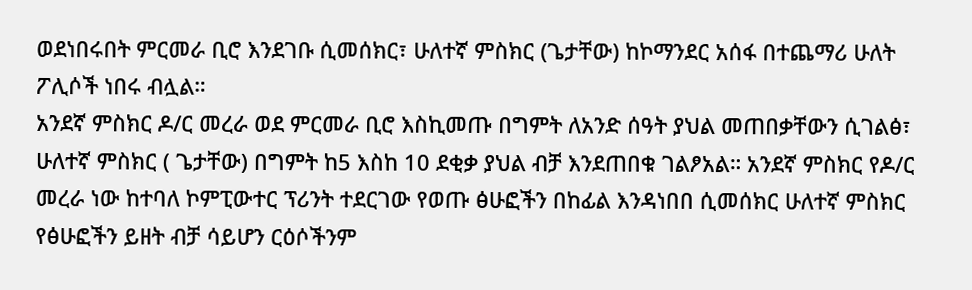ወደነበሩበት ምርመራ ቢሮ እንደገቡ ሲመሰክር፣ ሁለተኛ ምስክር (ጌታቸው) ከኮማንደር አሰፋ በተጨማሪ ሁለት ፖሊሶች ነበሩ ብሏል።
አንደኛ ምስክር ዶ/ር መረራ ወደ ምርመራ ቢሮ እስኪመጡ በግምት ለአንድ ሰዓት ያህል መጠበቃቸውን ሲገልፅ፣ ሁለተኛ ምስክር ( ጌታቸው) በግምት ከ5 እስከ 10 ደቂቃ ያህል ብቻ እንደጠበቁ ገልፆአል። አንደኛ ምስክር የዶ/ር መረራ ነው ከተባለ ኮምፒውተር ፕሪንት ተደርገው የወጡ ፅሁፎችን በከፊል እንዳነበበ ሲመሰክር ሁለተኛ ምስክር የፅሁፎችን ይዘት ብቻ ሳይሆን ርዕሶችንም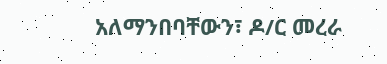አለማንበባቸውን፣ ዶ/ር መረራ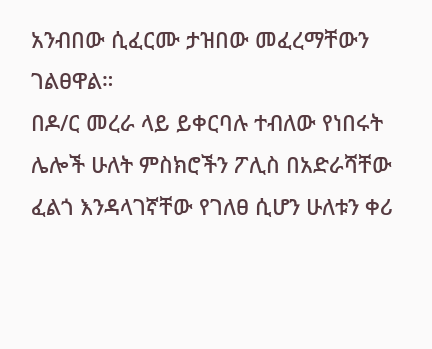አንብበው ሲፈርሙ ታዝበው መፈረማቸውን ገልፀዋል።
በዶ/ር መረራ ላይ ይቀርባሉ ተብለው የነበሩት ሌሎች ሁለት ምስክሮችን ፖሊስ በአድራሻቸው ፈልጎ እንዳላገኛቸው የገለፀ ሲሆን ሁለቱን ቀሪ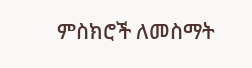ምስክሮች ለመስማት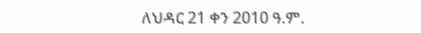ለህዳር 21 ቀን 2010 ዓ.ም.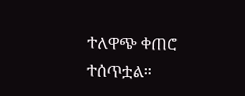ተለዋጭ ቀጠሮ ተሰጥቷል።